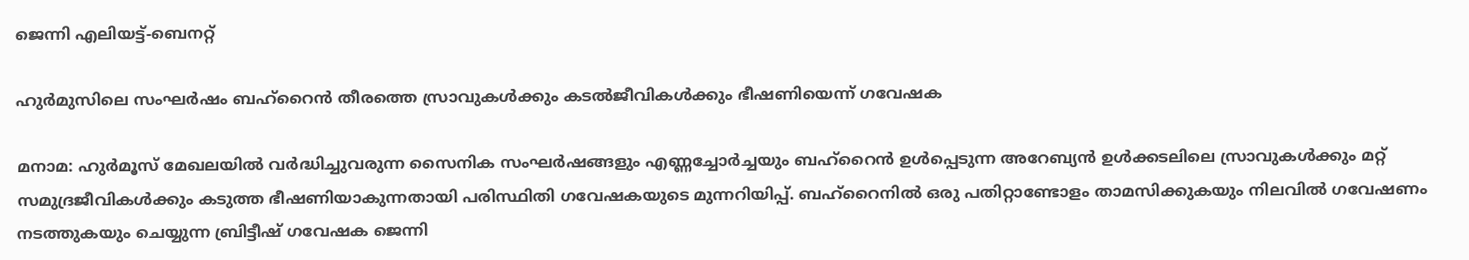ജെന്നി എലിയട്ട്-ബെനറ്റ്

ഹുർമുസിലെ സംഘർഷം ബഹ്‌റൈൻ തീരത്തെ സ്രാവുകൾക്കും കടൽജീവികൾക്കും ഭീഷണിയെന്ന് ഗവേഷക

മനാമ: ഹുർമൂസ് മേഖലയിൽ വർദ്ധിച്ചുവരുന്ന സൈനിക സംഘർഷങ്ങളും എണ്ണച്ചോർച്ചയും ബഹ്‌റൈൻ ഉൾപ്പെടുന്ന അറേബ്യൻ ഉൾക്കടലിലെ സ്രാവുകൾക്കും മറ്റ് സമുദ്രജീവികൾക്കും കടുത്ത ഭീഷണിയാകുന്നതായി പരിസ്ഥിതി ഗവേഷകയുടെ മുന്നറിയിപ്പ്. ബഹ്‌റൈനിൽ ഒരു പതിറ്റാണ്ടോളം താമസിക്കുകയും നിലവിൽ ഗവേഷണം നടത്തുകയും ചെയ്യുന്ന ബ്രിട്ടീഷ് ഗവേഷക ജെന്നി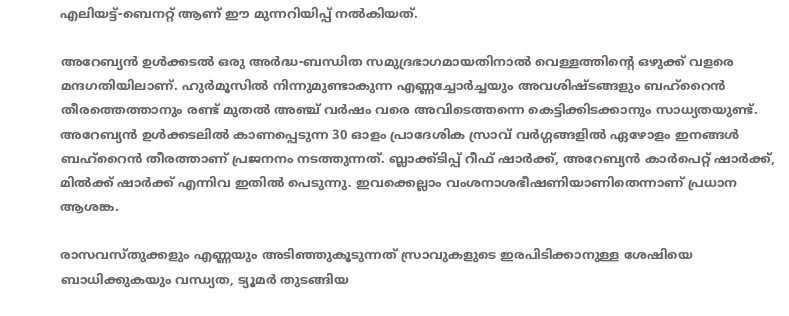എലിയട്ട്-ബെനറ്റ് ആണ് ഈ മുന്നറിയിപ്പ് നൽകിയത്.

അറേബ്യൻ ഉൾക്കടൽ ഒരു അർദ്ധ-ബന്ധിത സമുദ്രഭാഗമായതിനാൽ വെള്ളത്തിന്റെ ഒഴുക്ക് വളരെ മന്ദഗതിയിലാണ്. ഹുർമൂസിൽ നിന്നുമുണ്ടാകുന്ന എണ്ണച്ചോർച്ചയും അവശിഷ്ടങ്ങളും ബഹ്‌റൈൻ തീരത്തെത്താനും രണ്ട് മുതൽ അഞ്ച് വർഷം വരെ അവിടെത്തന്നെ കെട്ടിക്കിടക്കാനും സാധ്യതയുണ്ട്. അറേബ്യൻ ഉൾക്കടലിൽ കാണപ്പെടുന്ന 30 ഓളം പ്രാദേശിക സ്രാവ് വർഗ്ഗങ്ങളിൽ ഏഴോളം ഇനങ്ങൾ ബഹ്‌റൈൻ തീരത്താണ് പ്രജനനം നടത്തുന്നത്. ബ്ലാക്ക്‌ടിപ്പ് റീഫ് ഷാർക്ക്, അറേബ്യൻ കാർപെറ്റ് ഷാർക്ക്, മിൽക്ക് ഷാർക്ക് എന്നിവ ഇതിൽ പെടുന്നു. ഇവക്കെല്ലാം വംശനാശഭീഷണിയാണിതെന്നാണ് പ്രധാന ആശങ്ക.

രാസവസ്തുക്കളും എണ്ണയും അടിഞ്ഞുകൂടുന്നത് സ്രാവുകളുടെ ഇരപിടിക്കാനുള്ള ശേഷിയെ ബാധിക്കുകയും വന്ധ്യത, ട്യൂമർ തുടങ്ങിയ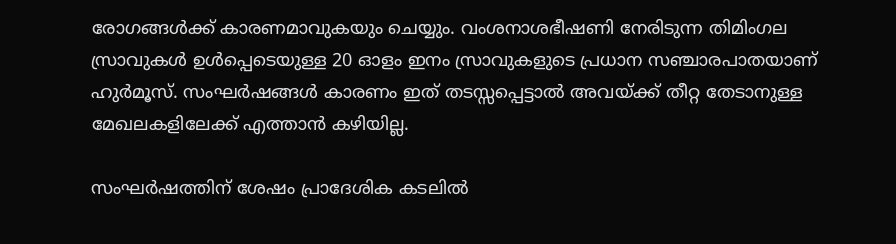രോഗങ്ങൾക്ക് കാരണമാവുകയും ചെയ്യും. വംശനാശഭീഷണി നേരിടുന്ന തിമിംഗല സ്രാവുകൾ ഉൾപ്പെടെയുള്ള 20 ഓളം ഇനം സ്രാവുകളുടെ പ്രധാന സഞ്ചാരപാതയാണ് ഹുർമൂസ്. സംഘർഷങ്ങൾ കാരണം ഇത് തടസ്സപ്പെട്ടാൽ അവയ്ക്ക് തീറ്റ തേടാനുള്ള മേഖലകളിലേക്ക് എത്താൻ കഴിയില്ല.

സംഘർഷത്തിന് ശേഷം പ്രാദേശിക കടലിൽ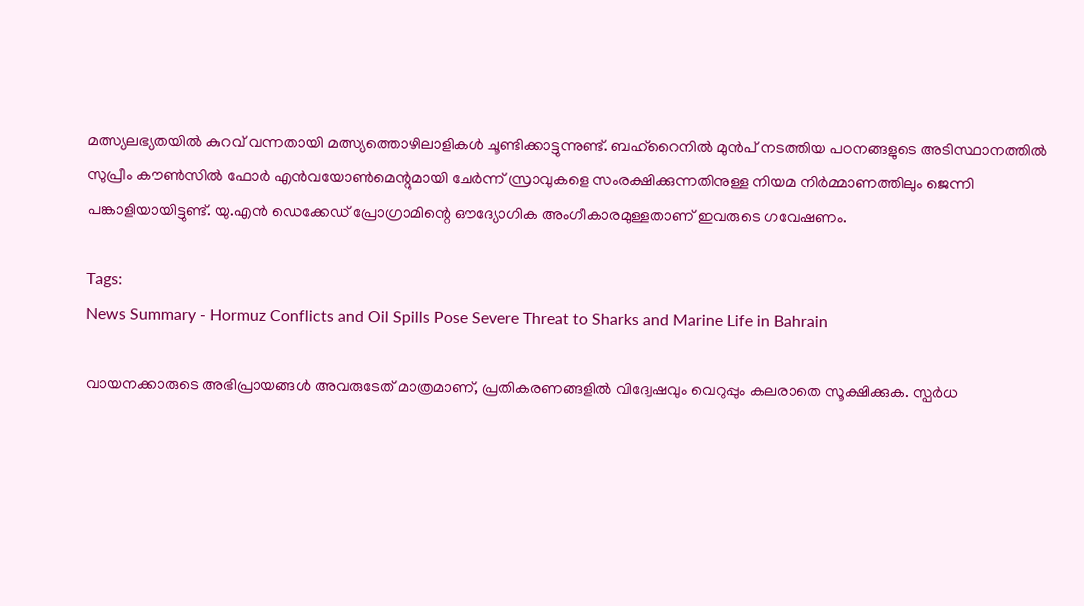മത്സ്യലഭ്യതയിൽ കുറവ് വന്നതായി മത്സ്യത്തൊഴിലാളികൾ ചൂണ്ടിക്കാട്ടുന്നുണ്ട്. ബഹ്‌റൈനിൽ മുൻപ് നടത്തിയ പഠനങ്ങളുടെ അടിസ്ഥാനത്തിൽ സുപ്രീം കൗൺസിൽ ഫോർ എൻവയോൺമെന്റുമായി ചേർന്ന് സ്രാവുകളെ സംരക്ഷിക്കുന്നതിനുള്ള നിയമ നിർമ്മാണത്തിലും ജെന്നി പങ്കാളിയായിട്ടുണ്ട്. യു.എൻ ഡെക്കേഡ് പ്രോഗ്രാമിന്റെ ഔദ്യോഗിക അംഗീകാരമുള്ളതാണ് ഇവരുടെ ഗവേഷണം.

Tags:
News Summary - Hormuz Conflicts and Oil Spills Pose Severe Threat to Sharks and Marine Life in Bahrain

വായനക്കാരുടെ അഭിപ്രായങ്ങള്‍ അവരുടേത് മാത്രമാണ്, പ്രതികരണങ്ങളിൽ വിദ്വേഷവും വെറുപ്പും കലരാതെ സൂക്ഷിക്കുക. സ്പർധ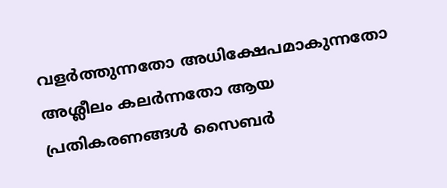വളർത്തുന്നതോ അധിക്ഷേപമാകുന്നതോ അശ്ലീലം കലർന്നതോ ആയ പ്രതികരണങ്ങൾ സൈബർ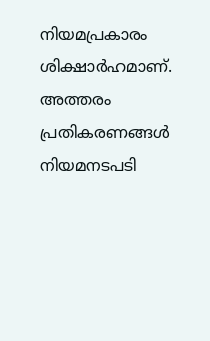നിയമപ്രകാരം ശിക്ഷാർഹമാണ്. അത്തരം പ്രതികരണങ്ങൾ നിയമനടപടി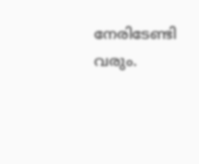നേരിടേണ്ടി വരും.